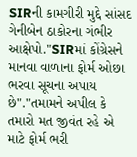SIRની કામગીરી મુદ્દે સાંસદ ગેનીબેન ઠાકોરના ગંભીર આક્ષેપો."SIRમાં કોંગ્રેસને માનવા વાળાના ફોર્મ ઓછા ભરવા સૂચના અપાય છે"."તમામને અપીલ કે તમારો મત જીવંત રહે એ માટે ફોર્મ ભરી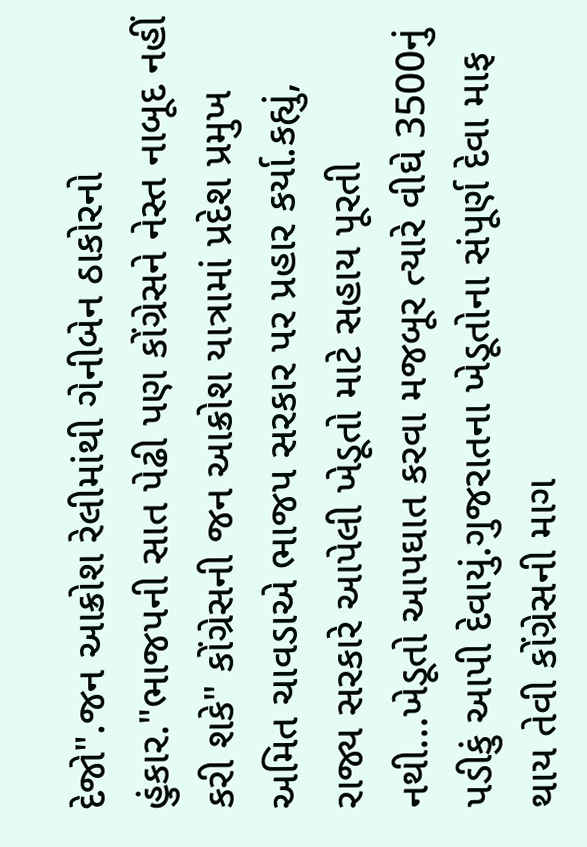દેજો".જન આક્રોશ રેલીમાંથી ગેનીબેન ઠાકોરનો હુંકાર."ભાજપની સાત પેઢી પણ કોંગ્રેસને નેસ્ત નાબૂદ નહીં કરી શકે" કોંગ્રેસની જન આક્રોશ યાત્રામાં પ્રદેશ પ્રમુખ અમિત ચાવડાએ ભાજપ સરકાર પર પ્રહાર કર્યા.કહ્યું, રાજ્ય સરકારે આપેલી ખેડૂતો માટે સહાય પૂરતી નથી...ખેડૂતો આપઘાત કરવા મજબૂર ત્યારે વીઘે 3500નું પડીકું આપી દેવાયું.ગુજરાતના ખેડૂતોના સંપૂર્ણ દેવા માફ થાય તેવી કોંગ્રેસની માગ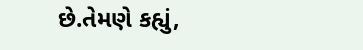છે.તેમણે કહ્યું,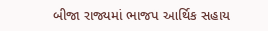બીજા રાજ્યમાં ભાજપ આર્થિક સહાય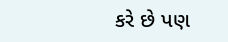કરે છે પણ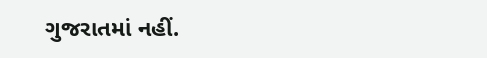ગુજરાતમાં નહીં.